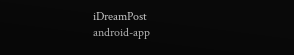iDreamPost
android-app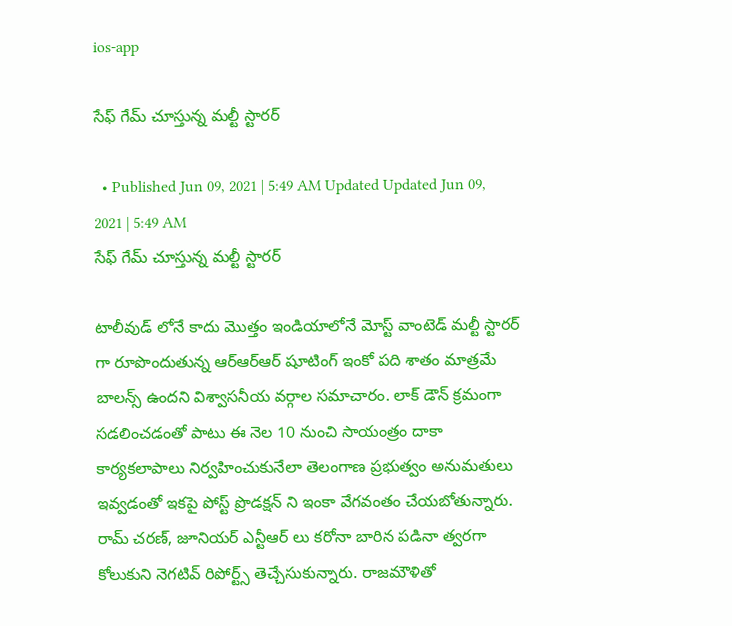ios-app

సేఫ్ గేమ్ చూస్తున్న మల్టీ స్టారర్

  • Published Jun 09, 2021 | 5:49 AM Updated Updated Jun 09, 2021 | 5:49 AM
సేఫ్ గేమ్ చూస్తున్న మల్టీ స్టారర్

టాలీవుడ్ లోనే కాదు మొత్తం ఇండియాలోనే మోస్ట్ వాంటెడ్ మల్టీ స్టారర్ గా రూపొందుతున్న ఆర్ఆర్ఆర్ షూటింగ్ ఇంకో పది శాతం మాత్రమే బాలన్స్ ఉందని విశ్వాసనీయ వర్గాల సమాచారం. లాక్ డౌన్ క్రమంగా సడలించడంతో పాటు ఈ నెల 10 నుంచి సాయంత్రం దాకా కార్యకలాపాలు నిర్వహించుకునేలా తెలంగాణ ప్రభుత్వం అనుమతులు ఇవ్వడంతో ఇకపై పోస్ట్ ప్రొడక్షన్ ని ఇంకా వేగవంతం చేయబోతున్నారు. రామ్ చరణ్, జూనియర్ ఎన్టీఆర్ లు కరోనా బారిన పడినా త్వరగా కోలుకుని నెగటివ్ రిపోర్ట్స్ తెచ్చేసుకున్నారు. రాజమౌళితో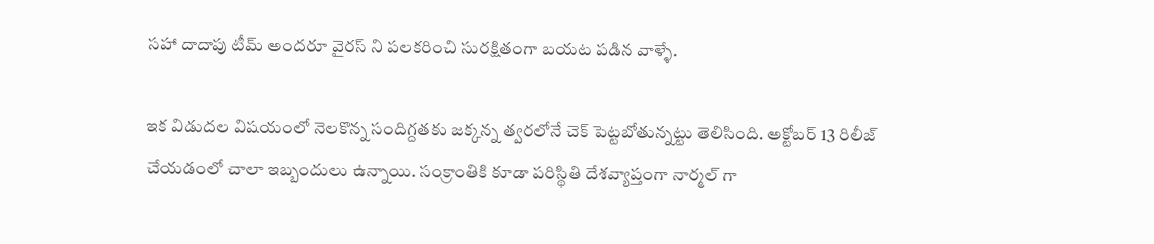సహా దాదాపు టీమ్ అందరూ వైరస్ ని పలకరించి సురక్షితంగా బయట పడిన వాళ్ళే.

ఇక విడుదల విషయంలో నెలకొన్న సందిగ్దతకు జక్కన్న త్వరలోనే చెక్ పెట్టబోతున్నట్టు తెలిసింది. అక్టోబర్ 13 రిలీజ్ చేయడంలో చాలా ఇబ్బందులు ఉన్నాయి. సంక్రాంతికి కూడా పరిస్థితి దేశవ్యాప్తంగా నార్మల్ గా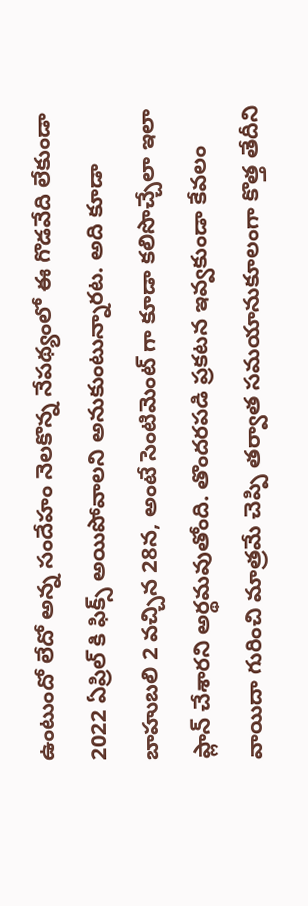ఉంటుందో లేదో అన్న సందేహం నెలకొన్న నేపథ్యంలో ఈ గొడవేది లేకుండా 2022 ఏప్రిల్ కి ఫిక్స్ అయిపోవాలని అనుకుంటున్నారట. అది కూడా బాహుబలి 2 వచ్చిన 28న, అంటే సెంటిమెంట్ గా కూడా కలిసొచ్చేలా ఇలా ప్లాన్ చేశారని అర్థమవుతోంది. తొందరపడి ప్రకటన ఇవ్వకుండా కేవలం వాయిదా గురించి మాత్రమే చెప్పి తర్వాత సమయానుకూలంగా కొత్త తేదీని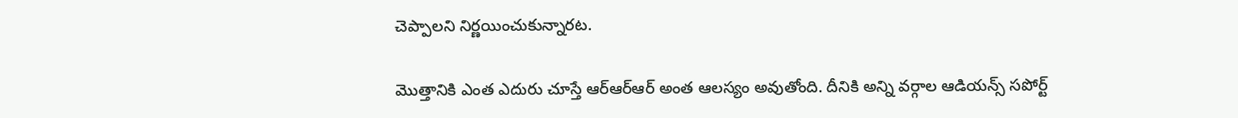చెప్పాలని నిర్ణయించుకున్నారట.

మొత్తానికి ఎంత ఎదురు చూస్తే ఆర్ఆర్ఆర్ అంత ఆలస్యం అవుతోంది. దీనికి అన్ని వర్గాల ఆడియన్స్ సపోర్ట్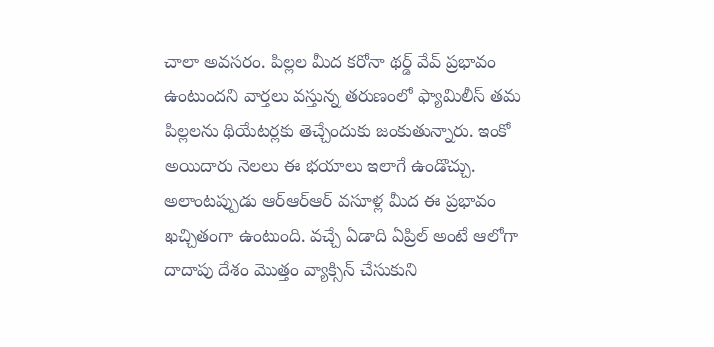చాలా అవసరం. పిల్లల మీద కరోనా థర్డ్ వేవ్ ప్రభావం ఉంటుందని వార్తలు వస్తున్న తరుణంలో ఫ్యామిలీస్ తమ పిల్లలను థియేటర్లకు తెచ్చేందుకు జంకుతున్నారు. ఇంకో అయిదారు నెలలు ఈ భయాలు ఇలాగే ఉండొచ్చు. అలాంటప్పుడు ఆర్ఆర్ఆర్ వసూళ్ల మీద ఈ ప్రభావం ఖచ్చితంగా ఉంటుంది. వచ్చే ఏడాది ఏప్రిల్ అంటే ఆలోగా దాదాపు దేశం మొత్తం వ్యాక్సిన్ చేసుకుని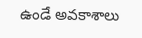ఉండే అవకాశాలు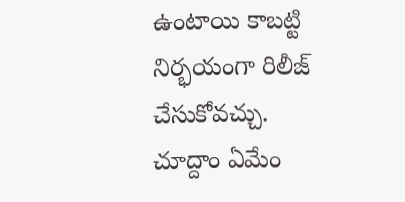ఉంటాయి కాబట్టి నిర్భయంగా రిలీజ్ చేసుకోవచ్చు. చూద్దాం ఏమేం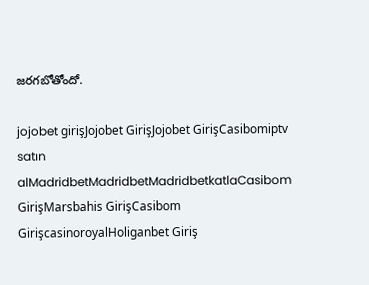జరగబోతోందో.

jojobet girişJojobet GirişJojobet GirişCasibomiptv satın alMadridbetMadridbetMadridbetkatlaCasibom GirişMarsbahis GirişCasibom GirişcasinoroyalHoliganbet Giriş